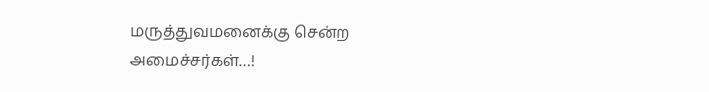மருத்துவமனைக்கு சென்ற அமைச்சர்கள்…!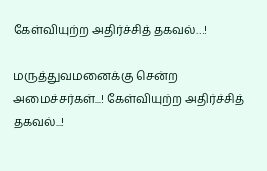கேள்வியுற்ற அதிர்ச்சித் தகவல்…!

மருத்துவமனைக்கு சென்ற அமைச்சர்கள்...! கேள்வியுற்ற அதிர்ச்சித் தகவல்...!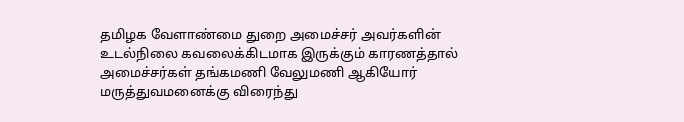தமிழக வேளாண்மை துறை அமைச்சர் அவர்களின் உடல்நிலை கவலைக்கிடமாக இருக்கும் காரணத்தால் அமைச்சர்கள் தங்கமணி வேலுமணி ஆகியோர் மருத்துவமனைக்கு விரைந்து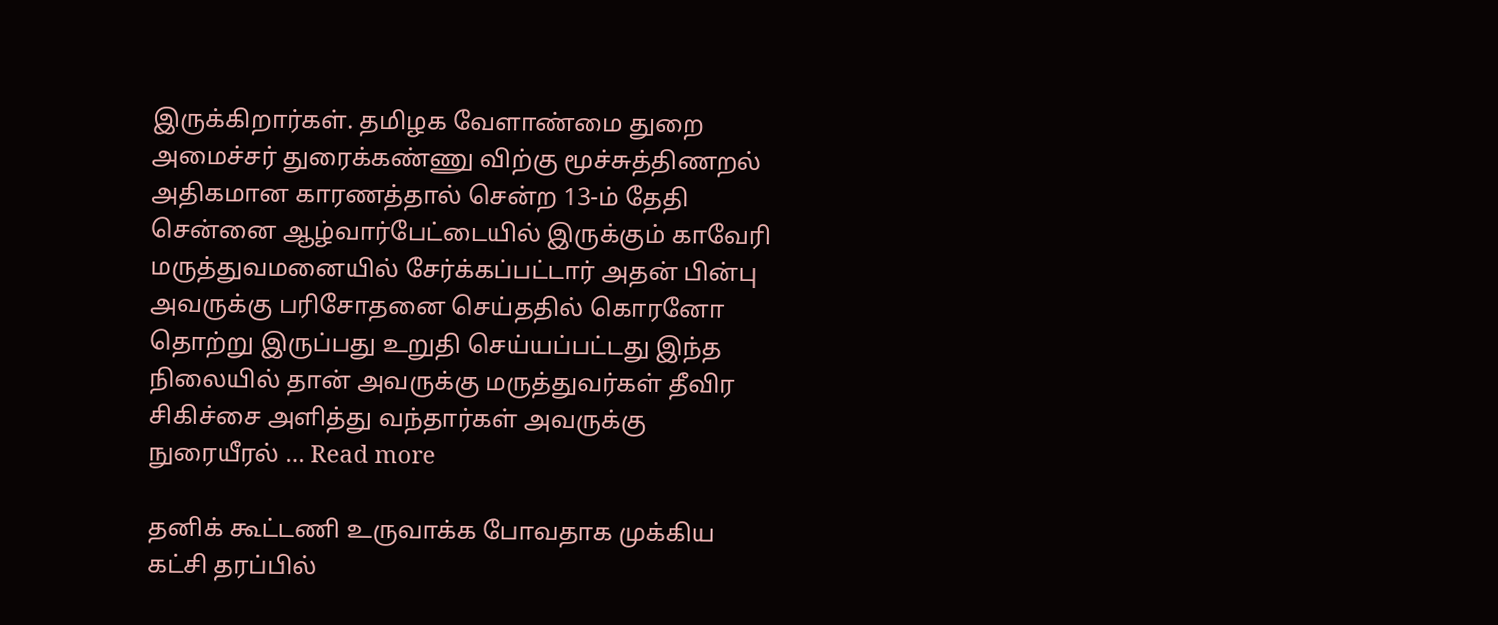இருக்கிறார்கள். தமிழக வேளாண்மை துறை அமைச்சர் துரைக்கண்ணு விற்கு மூச்சுத்திணறல் அதிகமான காரணத்தால் சென்ற 13-ம் தேதி சென்னை ஆழ்வார்பேட்டையில் இருக்கும் காவேரி மருத்துவமனையில் சேர்க்கப்பட்டார் அதன் பின்பு அவருக்கு பரிசோதனை செய்ததில் கொரனோ தொற்று இருப்பது உறுதி செய்யப்பட்டது இந்த நிலையில் தான் அவருக்கு மருத்துவர்கள் தீவிர சிகிச்சை அளித்து வந்தார்கள் அவருக்கு நுரையீரல் … Read more

தனிக் கூட்டணி உருவாக்க போவதாக முக்கிய கட்சி தரப்பில்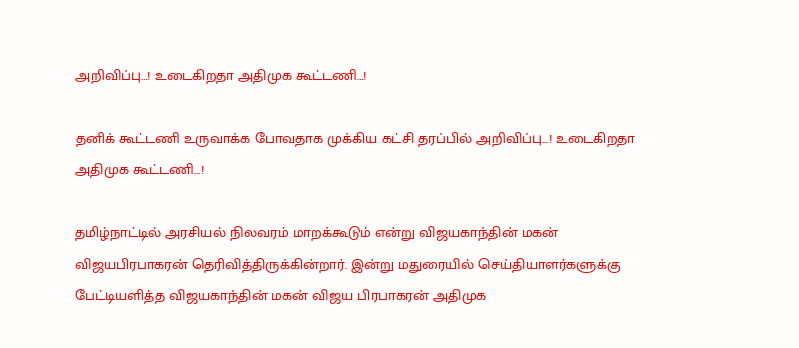அறிவிப்பு…! உடைகிறதா அதிமுக கூட்டணி…!

தனிக் கூட்டணி உருவாக்க போவதாக முக்கிய கட்சி தரப்பில் அறிவிப்பு...! உடைகிறதா அதிமுக கூட்டணி...!

தமிழ்நாட்டில் அரசியல் நிலவரம் மாறக்கூடும் என்று விஜயகாந்தின் மகன் விஜயபிரபாகரன் தெரிவித்திருக்கின்றார். இன்று மதுரையில் செய்தியாளர்களுக்கு பேட்டியளித்த விஜயகாந்தின் மகன் விஜய பிரபாகரன் அதிமுக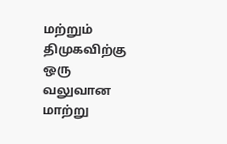மற்றும் திமுகவிற்கு ஒரு வலுவான மாற்று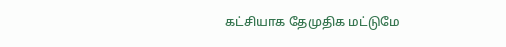கட்சியாக தேமுதிக மட்டுமே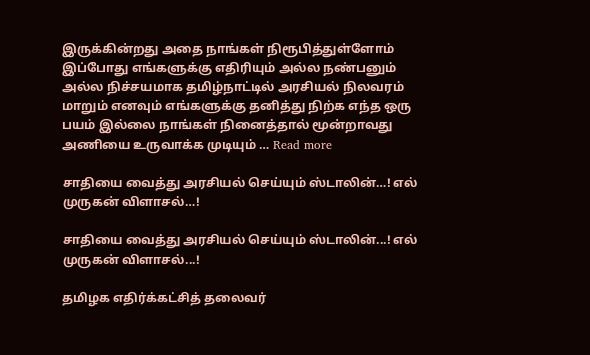இருக்கின்றது அதை நாங்கள் நிரூபித்துள்ளோம் இப்போது எங்களுக்கு எதிரியும் அல்ல நண்பனும் அல்ல நிச்சயமாக தமிழ்நாட்டில் அரசியல் நிலவரம் மாறும் எனவும் எங்களுக்கு தனித்து நிற்க எந்த ஒரு பயம் இல்லை நாங்கள் நினைத்தால் மூன்றாவது அணியை உருவாக்க முடியும் … Read more

சாதியை வைத்து அரசியல் செய்யும் ஸ்டாலின்…! எல் முருகன் விளாசல்…!

சாதியை வைத்து அரசியல் செய்யும் ஸ்டாலின்...! எல் முருகன் விளாசல்...!

தமிழக எதிர்க்கட்சித் தலைவர்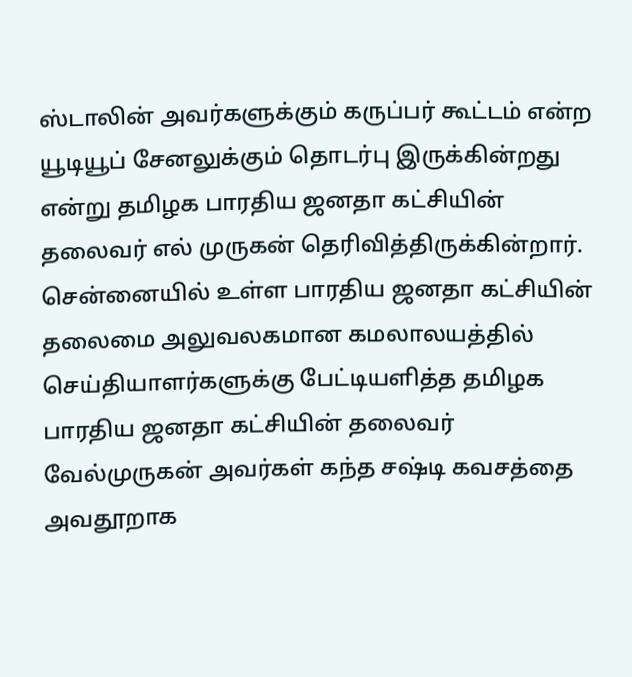ஸ்டாலின் அவர்களுக்கும் கருப்பர் கூட்டம் என்ற யூடியூப் சேனலுக்கும் தொடர்பு இருக்கின்றது என்று தமிழக பாரதிய ஜனதா கட்சியின் தலைவர் எல் முருகன் தெரிவித்திருக்கின்றார். சென்னையில் உள்ள பாரதிய ஜனதா கட்சியின் தலைமை அலுவலகமான கமலாலயத்தில் செய்தியாளர்களுக்கு பேட்டியளித்த தமிழக பாரதிய ஜனதா கட்சியின் தலைவர் வேல்முருகன் அவர்கள் கந்த சஷ்டி கவசத்தை அவதூறாக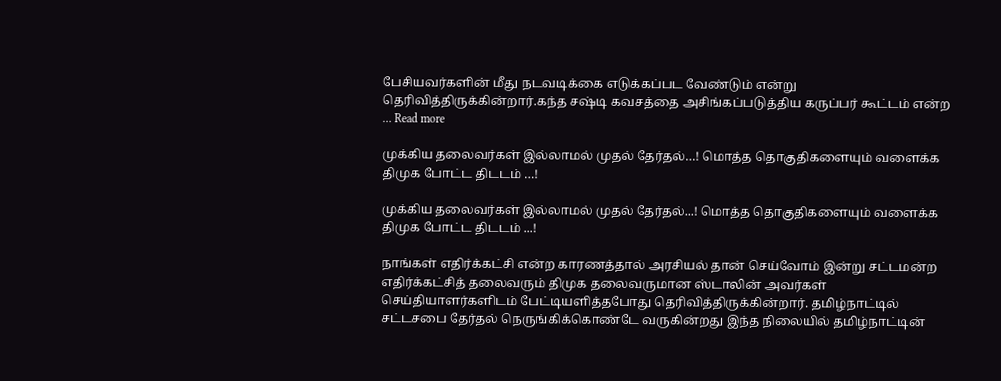பேசியவர்களின் மீது நடவடிக்கை எடுக்கப்பட வேண்டும் என்று தெரிவித்திருக்கின்றார்.கந்த சஷ்டி கவசத்தை அசிங்கப்படுத்திய கருப்பர் கூட்டம் என்ற … Read more

முக்கிய தலைவர்கள் இல்லாமல் முதல் தேர்தல்…! மொத்த தொகுதிகளையும் வளைக்க திமுக போட்ட திடடம் …!

முக்கிய தலைவர்கள் இல்லாமல் முதல் தேர்தல்...! மொத்த தொகுதிகளையும் வளைக்க திமுக போட்ட திடடம் ...!

நாங்கள் எதிர்க்கட்சி என்ற காரணத்தால் அரசியல் தான் செய்வோம் இன்று சட்டமன்ற எதிர்க்கட்சித் தலைவரும் திமுக தலைவருமான ஸ்டாலின் அவர்கள் செய்தியாளர்களிடம் பேட்டியளித்தபோது தெரிவித்திருக்கின்றார். தமிழ்நாட்டில் சட்டசபை தேர்தல் நெருங்கிக்கொண்டே வருகின்றது இந்த நிலையில் தமிழ்நாட்டின்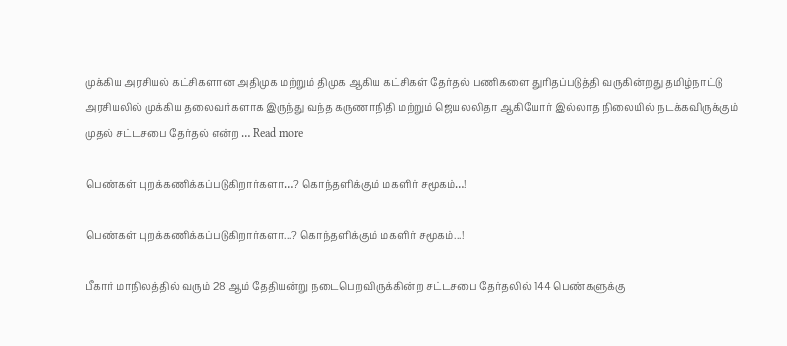முக்கிய அரசியல் கட்சிகளான அதிமுக மற்றும் திமுக ஆகிய கட்சிகள் தேர்தல் பணிகளை துரிதப்படுத்தி வருகின்றது தமிழ்நாட்டு அரசியலில் முக்கிய தலைவர்களாக இருந்து வந்த கருணாநிதி மற்றும் ஜெயலலிதா ஆகியோர் இல்லாத நிலையில் நடக்கவிருக்கும் முதல் சட்டசபை தேர்தல் என்ற … Read more

பெண்கள் புறக்கணிக்கப்படுகிறார்களா…? கொந்தளிக்கும் மகளிர் சமூகம்…!

பெண்கள் புறக்கணிக்கப்படுகிறார்களா...? கொந்தளிக்கும் மகளிர் சமூகம்...!

பீகார் மாநிலத்தில் வரும் 28 ஆம் தேதியன்று நடைபெறவிருக்கின்ற சட்டசபை தேர்தலில் 144 பெண்களுக்கு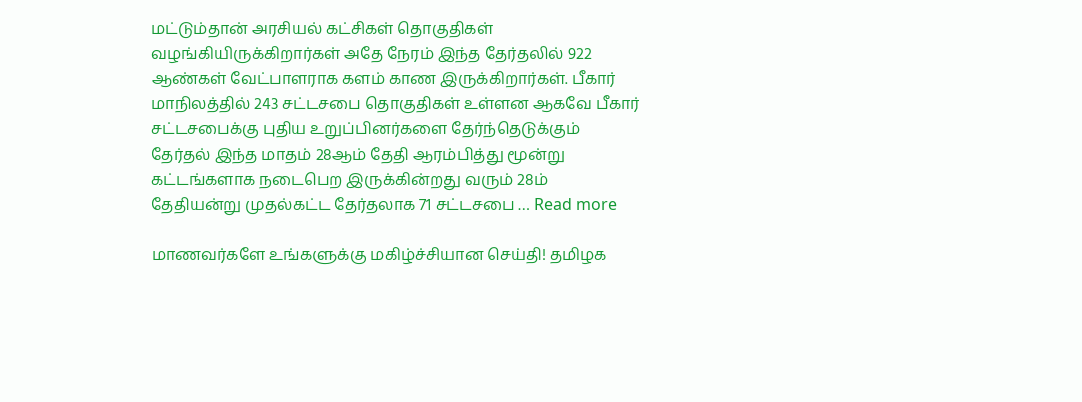மட்டும்தான் அரசியல் கட்சிகள் தொகுதிகள் வழங்கியிருக்கிறார்கள் அதே நேரம் இந்த தேர்தலில் 922 ஆண்கள் வேட்பாளராக களம் காண இருக்கிறார்கள். பீகார் மாநிலத்தில் 243 சட்டசபை தொகுதிகள் உள்ளன ஆகவே பீகார் சட்டசபைக்கு புதிய உறுப்பினர்களை தேர்ந்தெடுக்கும் தேர்தல் இந்த மாதம் 28ஆம் தேதி ஆரம்பித்து மூன்று கட்டங்களாக நடைபெற இருக்கின்றது வரும் 28ம் தேதியன்று முதல்கட்ட தேர்தலாக 71 சட்டசபை … Read more

மாணவர்களே உங்களுக்கு மகிழ்ச்சியான செய்தி! தமிழக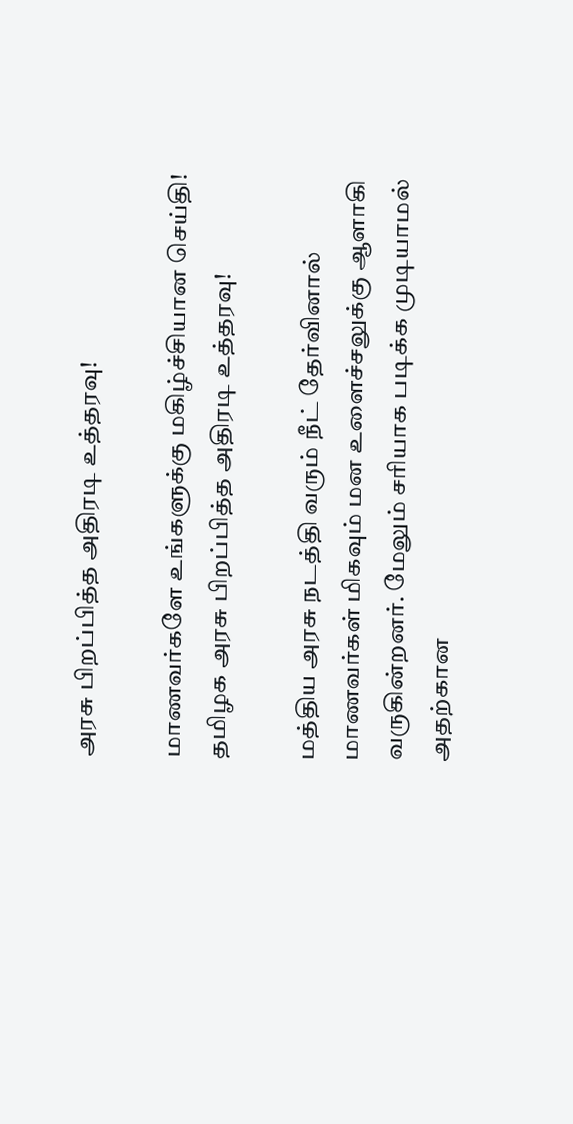அரசு பிறப்பித்த அதிரடி உத்தரவு!

மாணவர்களே உங்களுக்கு மகிழ்ச்சியான செய்தி! தமிழக அரசு பிறப்பித்த அதிரடி உத்தரவு!

மத்திய அரசு நடத்தி வரும் நீட் தேர்வினால் மாணவர்கள் மிகவும் மன உளைச்சலுக்கு ஆளாகி வருகின்றனர். மேலும் சரியாக படிக்க முடியாமல் அதற்கான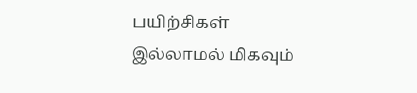பயிற்சிகள் இல்லாமல் மிகவும்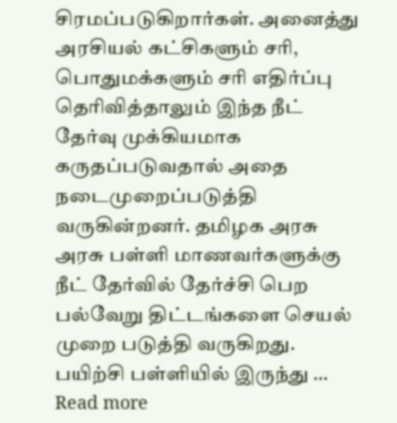சிரமப்படுகிறார்கள். அனைத்து அரசியல் கட்சிகளும் சரி, பொதுமக்களும் சரி எதிர்ப்பு தெரிவித்தாலும் இந்த நீட் தேர்வு முக்கியமாக கருதப்படுவதால் அதை நடைமுறைப்படுத்தி வருகின்றனர். தமிழக அரசு அரசு பள்ளி மாணவர்களுக்கு நீட் தேர்வில் தேர்ச்சி பெற பல்வேறு திட்டங்களை செயல் முறை படுத்தி வருகிறது. பயிற்சி பள்ளியில் இருந்து … Read more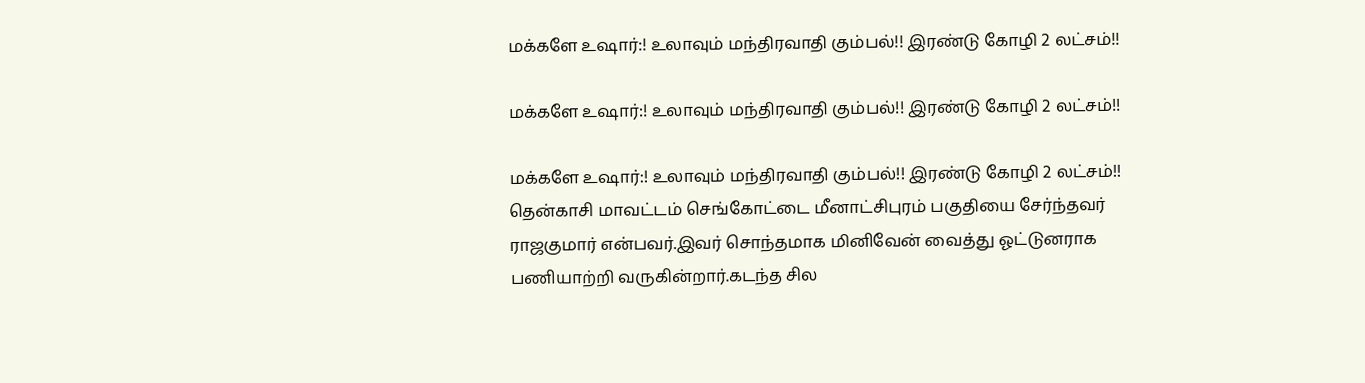மக்களே உஷார்:! உலாவும் மந்திரவாதி கும்பல்!! இரண்டு கோழி 2 லட்சம்!!

மக்களே உஷார்:! உலாவும் மந்திரவாதி கும்பல்!! இரண்டு கோழி 2 லட்சம்!!

மக்களே உஷார்:! உலாவும் மந்திரவாதி கும்பல்!! இரண்டு கோழி 2 லட்சம்!! தென்காசி மாவட்டம் செங்கோட்டை மீனாட்சிபுரம் பகுதியை சேர்ந்தவர் ராஜகுமார் என்பவர்.இவர் சொந்தமாக மினிவேன் வைத்து ஓட்டுனராக பணியாற்றி வருகின்றார்.கடந்த சில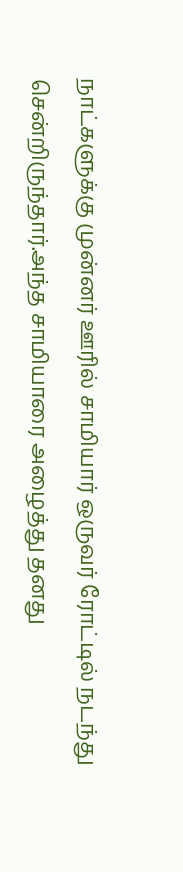நாட்களுக்கு முன்னர் ஊரில் சாமியார் ஒருவர் ரோட்டில் நடந்து சென்றிருந்தார்.அந்த சாமியாரை அழைத்து தனது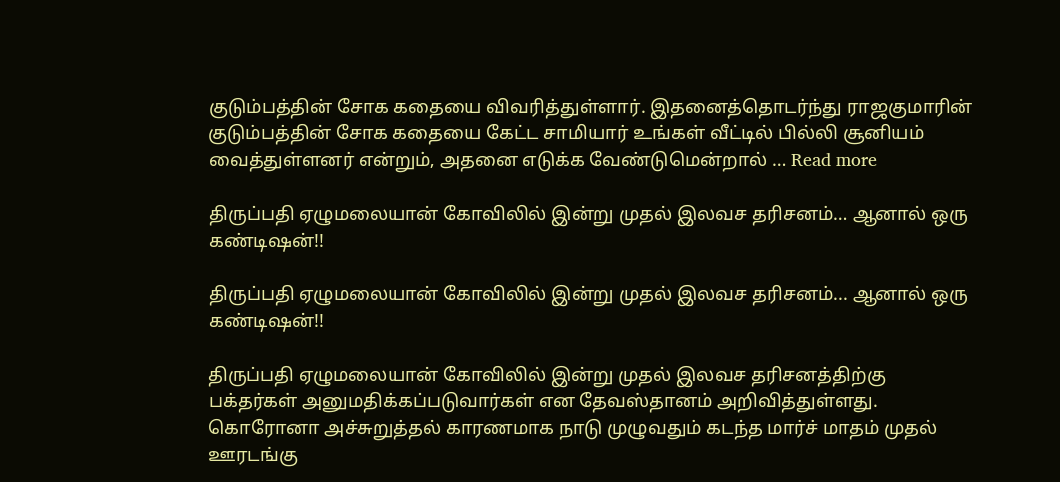குடும்பத்தின் சோக கதையை விவரித்துள்ளார். இதனைத்தொடர்ந்து ராஜகுமாரின் குடும்பத்தின் சோக கதையை கேட்ட சாமியார் உங்கள் வீட்டில் பில்லி சூனியம் வைத்துள்ளனர் என்றும், அதனை எடுக்க வேண்டுமென்றால் … Read more

திருப்பதி ஏழுமலையான் கோவிலில் இன்று முதல் இலவச தரிசனம்… ஆனால் ஒரு கண்டிஷன்!!

திருப்பதி ஏழுமலையான் கோவிலில் இன்று முதல் இலவச தரிசனம்... ஆனால் ஒரு கண்டிஷன்!!

திருப்பதி ஏழுமலையான் கோவிலில் இன்று முதல் இலவச தரிசனத்திற்கு பக்தர்கள் அனுமதிக்கப்படுவார்கள் என தேவஸ்தானம் அறிவித்துள்ளது. கொரோனா அச்சுறுத்தல் காரணமாக நாடு முழுவதும் கடந்த மார்ச் மாதம் முதல் ஊரடங்கு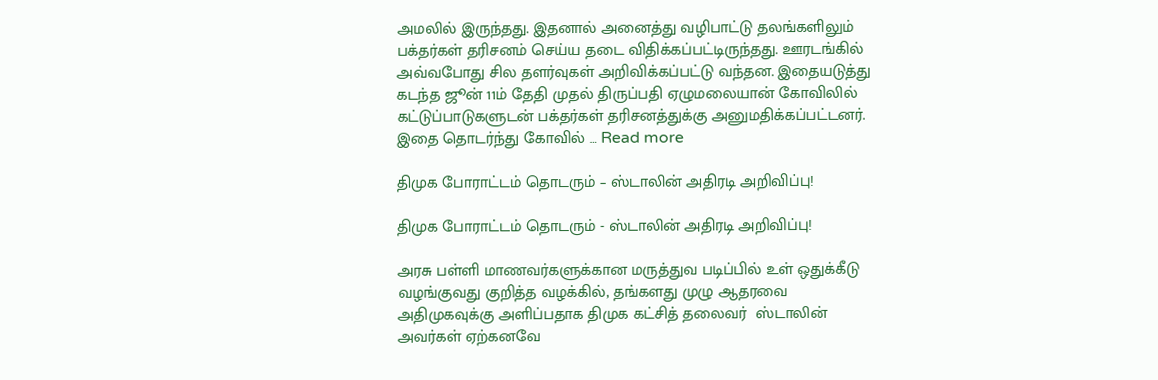அமலில் இருந்தது. இதனால் அனைத்து வழிபாட்டு தலங்களிலும் பக்தர்கள் தரிசனம் செய்ய தடை விதிக்கப்பட்டிருந்தது. ஊரடங்கில் அவ்வபோது சில தளர்வுகள் அறிவிக்கப்பட்டு வந்தன. இதையடுத்து கடந்த ஜூன் 11ம் தேதி முதல் திருப்பதி ஏழுமலையான் கோவிலில் கட்டுப்பாடுகளுடன் பக்தர்கள் தரிசனத்துக்கு அனுமதிக்கப்பட்டனர். இதை தொடர்ந்து கோவில் … Read more

திமுக போராட்டம் தொடரும் – ஸ்டாலின் அதிரடி அறிவிப்பு!

திமுக போராட்டம் தொடரும் - ஸ்டாலின் அதிரடி அறிவிப்பு!

அரசு பள்ளி மாணவர்களுக்கான மருத்துவ படிப்பில் உள் ஒதுக்கீடு வழங்குவது குறித்த வழக்கில், தங்களது முழு ஆதரவை அதிமுகவுக்கு அளிப்பதாக திமுக கட்சித் தலைவர்  ஸ்டாலின் அவர்கள் ஏற்கனவே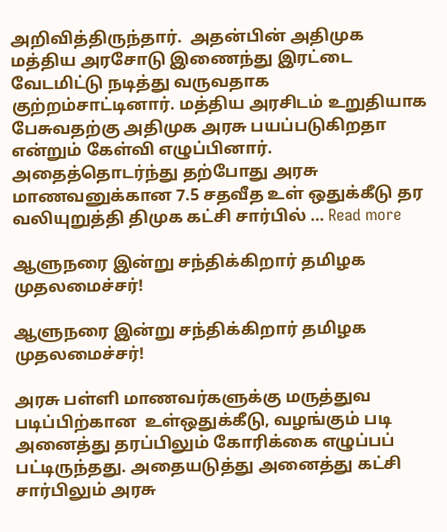அறிவித்திருந்தார்.  அதன்பின் அதிமுக மத்திய அரசோடு இணைந்து இரட்டை வேடமிட்டு நடித்து வருவதாக குற்றம்சாட்டினார். மத்திய அரசிடம் உறுதியாக பேசுவதற்கு அதிமுக அரசு பயப்படுகிறதா என்றும் கேள்வி எழுப்பினார்.  அதைத்தொடர்ந்து தற்போது அரசு மாணவனுக்கான 7.5 சதவீத உள் ஒதுக்கீடு தர வலியுறுத்தி திமுக கட்சி சார்பில் … Read more

ஆளுநரை இன்று சந்திக்கிறார் தமிழக முதலமைச்சர்!

ஆளுநரை இன்று சந்திக்கிறார் தமிழக முதலமைச்சர்!

அரசு பள்ளி மாணவர்களுக்கு மருத்துவ படிப்பிற்கான  உள்ஒதுக்கீடு, வழங்கும் படி அனைத்து தரப்பிலும் கோரிக்கை எழுப்பப் பட்டிருந்தது. அதையடுத்து அனைத்து கட்சி சார்பிலும் அரசு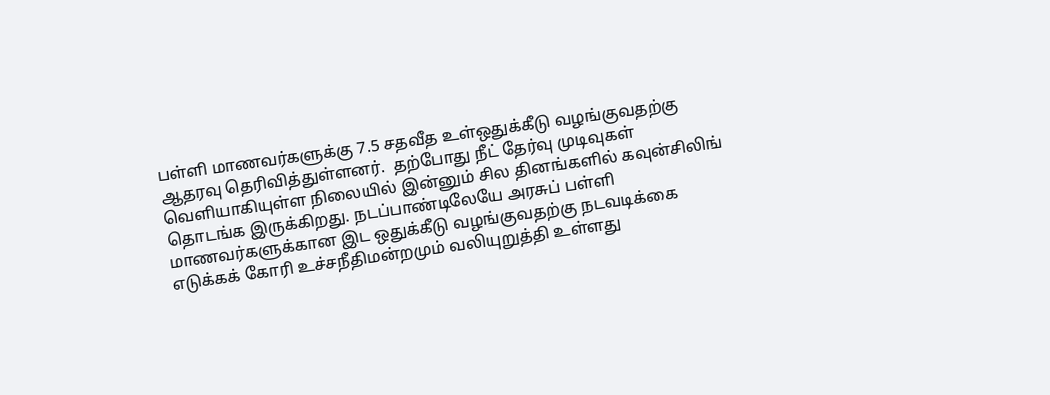பள்ளி மாணவர்களுக்கு 7.5 சதவீத உள்ஒதுக்கீடு வழங்குவதற்கு ஆதரவு தெரிவித்துள்ளனர்.  தற்போது நீட் தேர்வு முடிவுகள் வெளியாகியுள்ள நிலையில் இன்னும் சில தினங்களில் கவுன்சிலிங் தொடங்க இருக்கிறது. நடப்பாண்டிலேயே அரசுப் பள்ளி மாணவர்களுக்கான இட ஒதுக்கீடு வழங்குவதற்கு நடவடிக்கை எடுக்கக் கோரி உச்சநீதிமன்றமும் வலியுறுத்தி உள்ளது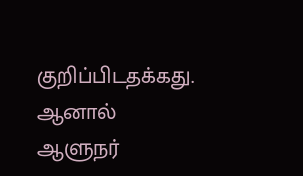குறிப்பிடதக்கது.   ஆனால் ஆளுநர்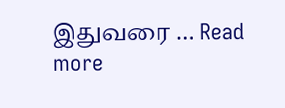இதுவரை … Read more